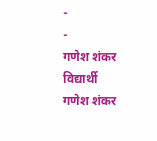-
-
गणेश शंकर विद्यार्थी
गणेश शंकर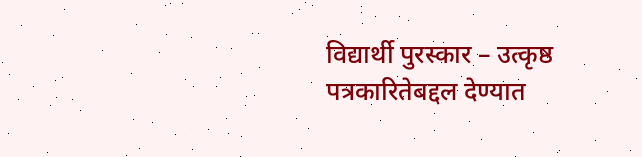विद्यार्थी पुरस्कार – उत्कृष्ठ पत्रकारितेबद्दल देण्यात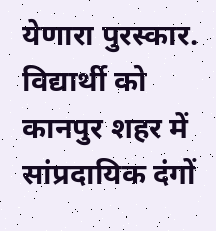येणारा पुरस्कार. विद्यार्थी को कानपुर शहर में सांप्रदायिक दंगों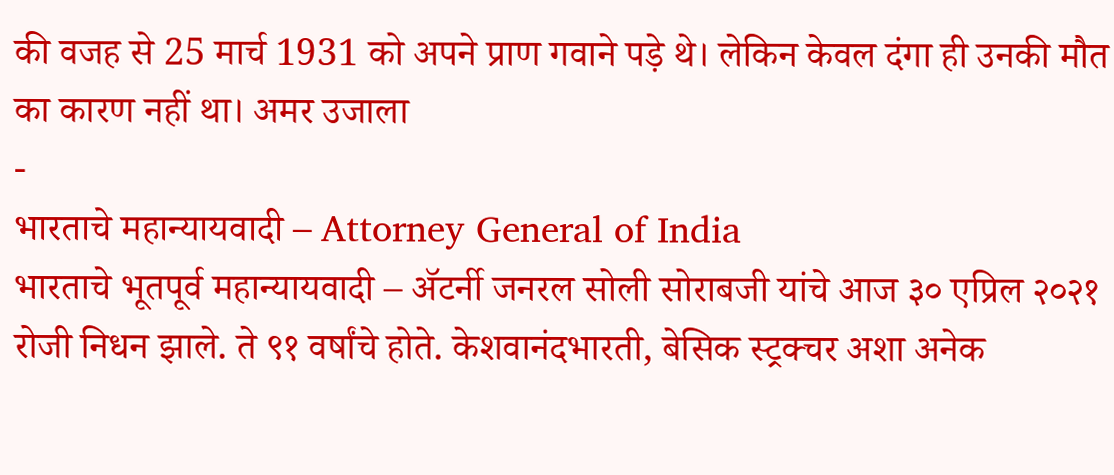की वजह से 25 मार्च 1931 को अपने प्राण गवाने पड़े थे। लेकिन केवल दंगा ही उनकी मौत का कारण नहीं था। अमर उजाला
-
भारताचे महान्यायवादी – Attorney General of India
भारताचे भूतपूर्व महान्यायवादी – ॲटर्नी जनरल सोली सोराबजी यांचे आज ३० एप्रिल २०२१ रोजी निधन झाले. ते ९१ वर्षांचे होते. केशवानंदभारती, बेसिक स्ट्रक्चर अशा अनेक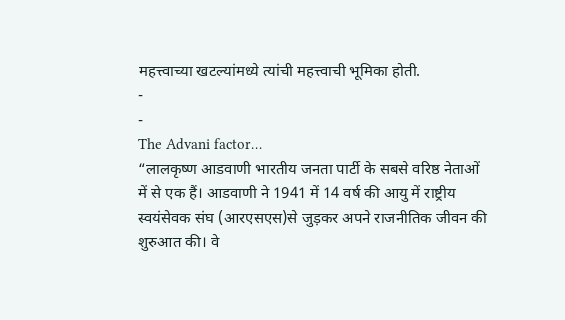महत्त्वाच्या खटल्यांमध्ये त्यांची महत्त्वाची भूमिका होती.
-
-
The Advani factor…
“लालकृष्ण आडवाणी भारतीय जनता पार्टी के सबसे वरिष्ठ नेताओं में से एक हैं। आडवाणी ने 1941 में 14 वर्ष की आयु में राष्ट्रीय स्वयंसेवक संघ (आरएसएस)से जुड़कर अपने राजनीतिक जीवन की शुरुआत की। वे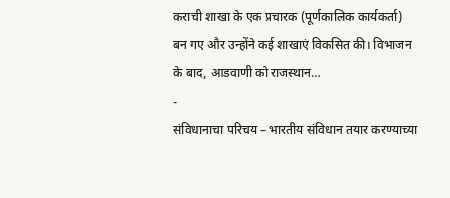कराची शाखा के एक प्रचारक (पूर्णकालिक कार्यकर्ता) बन गए और उन्होंने कई शाखाएं विकसित की। विभाजन के बाद, आडवाणी को राजस्थान…
-
संविधानाचा परिचय – भारतीय संविधान तयार करण्याच्या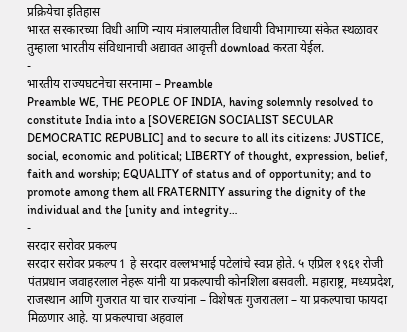प्रक्रियेचा इतिहास
भारत सरकारच्या विधी आणि न्याय मंत्रालयातील विधायी विभागाच्या संकेत स्थळावर तुम्हाला भारतीय संविधानाची अद्यावत आवृत्ती download करता येईल.
-
भारतीय राज्यघटनेचा सरनामा – Preamble
Preamble WE, THE PEOPLE OF INDIA, having solemnly resolved to constitute India into a [SOVEREIGN SOCIALIST SECULAR DEMOCRATIC REPUBLIC] and to secure to all its citizens: JUSTICE, social, economic and political; LIBERTY of thought, expression, belief, faith and worship; EQUALITY of status and of opportunity; and to promote among them all FRATERNITY assuring the dignity of the individual and the [unity and integrity…
-
सरदार सरोवर प्रकल्प
सरदार सरोवर प्रकल्प 1 हे सरदार वल्लभभाई पटेलांचे स्वप्न होते. ५ एप्रिल १९६१ रोजी पंतप्रधान जवाहरलाल नेहरू यांनी या प्रकल्पाची कोनशिला बसवली. महाराष्ट्र, मध्यप्रदेश, राजस्थान आणि गुजरात या चार राज्यांना – विशेषतः गुजरातला – या प्रकल्पाचा फायदा मिळणार आहे. या प्रकल्पाचा अहवाल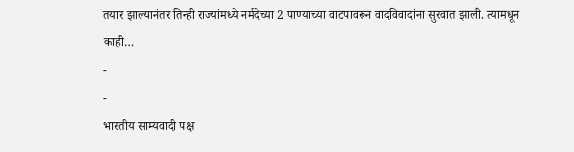तयार झाल्यानंतर तिन्ही राज्यांमध्ये नर्मदेच्या 2 पाण्याच्या वाटपावरून वादविवादांना सुरवात झाली. त्यामधून काही…
-
-
भारतीय साम्यवादी पक्ष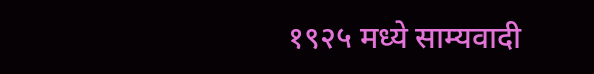१९२५ मध्ये साम्यवादी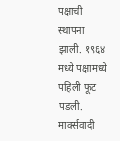पक्षाची स्थापना झाली. १९६४ मध्ये पक्षामध्ये पहिली फूट पडली. मार्क्सवादी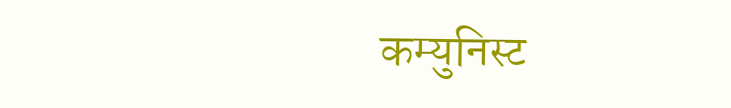कम्युनिस्ट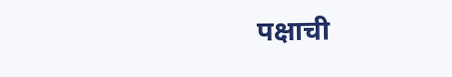पक्षाची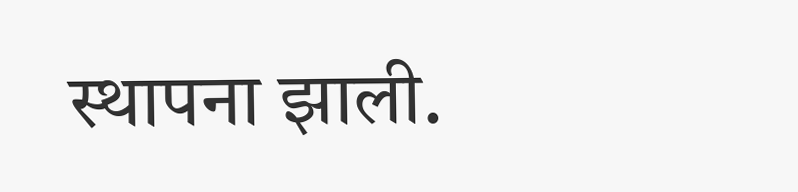स्थापना झाली.